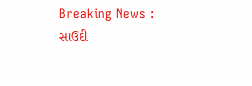Breaking News :
સાઉદી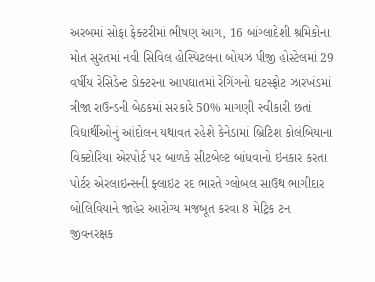અરબમાં સોફા ફેક્ટરીમાં ભીષણ આગ, 16 બાંગ્લાદેશી શ્રમિકોના મોત સુરતમાં નવી સિવિલ હોસ્પિટલના બોયઝ પીજી હોસ્ટેલમાં 29 વર્ષીય રેસિડેન્ટ ડોક્ટરના આપઘાતમાં રેગિંગનો ઘટસ્ફોટ ઝારખંડમાં ત્રીજા રાઉન્ડની બેઠકમાં સરકારે 50% માગણી સ્વીકારી છતાં વિદ્યાર્થીઓનું આંદોલન યથાવત રહેશે કેનેડામાં બ્રિટિશ કોલંબિયાના વિક્ટોરિયા એરપોર્ટ પર બાળકે સીટબેલ્ટ બાંધવાનો ઇનકાર કરતા પોર્ટર એરલાઇન્સની ફ્લાઇટ રદ ભારતે ગ્લોબલ સાઉથ ભાગીદાર બોલિવિયાને જાહેર આરોગ્ય મજબૂત કરવા 8 મેટ્રિક ટન જીવનરક્ષક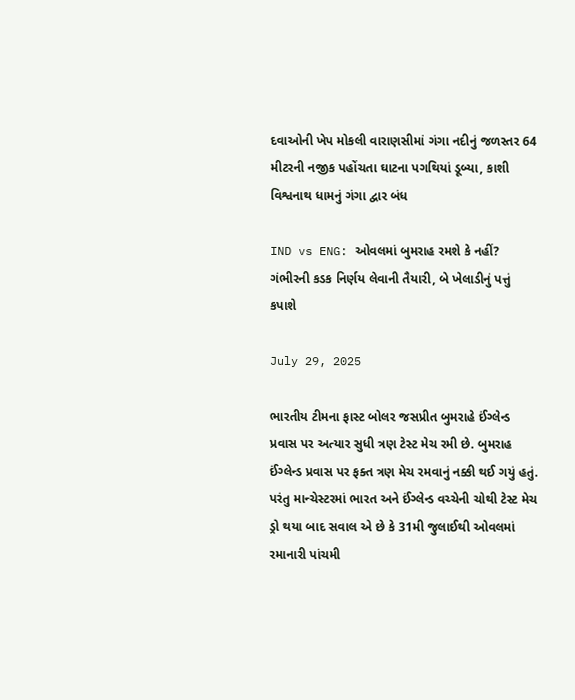દવાઓની ખેપ મોકલી વારાણસીમાં ગંગા નદીનું જળસ્તર 64 મીટરની નજીક પહોંચતા ઘાટના પગથિયાં ડૂબ્યા, કાશી વિશ્વનાથ ધામનું ગંગા દ્વાર બંધ

IND vs ENG: ઓવલમાં બુમરાહ રમશે કે નહીં? ગંભીરની કડક નિર્ણય લેવાની તૈયારી, બે ખેલાડીનું પત્તું કપાશે

July 29, 2025

ભારતીય ટીમના ફાસ્ટ બોલર જસપ્રીત બુમરાહે ઈંગ્લેન્ડ પ્રવાસ પર અત્યાર સુધી ત્રણ ટેસ્ટ મેચ રમી છે. બુમરાહ ઈંગ્લેન્ડ પ્રવાસ પર ફક્ત ત્રણ મેચ રમવાનું નક્કી થઈ ગયું હતું. પરંતુ માન્ચેસ્ટરમાં ભારત અને ઈંગ્લેન્ડ વચ્ચેની ચોથી ટેસ્ટ મેચ ડ્રો થયા બાદ સવાલ એ છે કે 31મી જુલાઈથી ઓવલમાં રમાનારી પાંચમી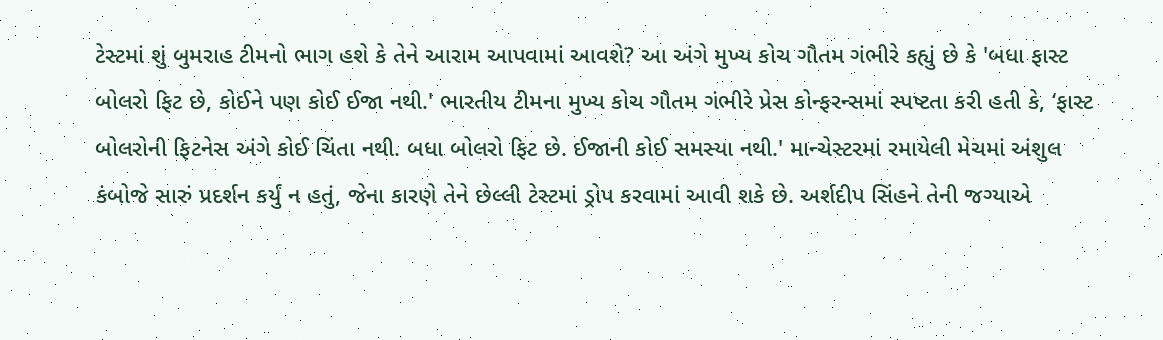ટેસ્ટમાં શું બુમરાહ ટીમનો ભાગ હશે કે તેને આરામ આપવામાં આવશે? આ અંગે મુખ્ય કોચ ગૌતમ ગંભીરે કહ્યું છે કે 'બધા ફાસ્ટ બોલરો ફિટ છે, કોઈને પણ કોઈ ઈજા નથી.' ભારતીય ટીમના મુખ્ય કોચ ગૌતમ ગંભીરે પ્રેસ કોન્ફરન્સમાં સ્પષ્ટતા કરી હતી કે, ‘ફાસ્ટ બોલરોની ફિટનેસ અંગે કોઈ ચિંતા નથી. બધા બોલરો ફિટ છે. ઈજાની કોઈ સમસ્યા નથી.' માન્ચેસ્ટરમાં રમાયેલી મેચમાં અંશુલ કંબોજે સારું પ્રદર્શન કર્યું ન હતું, જેના કારણે તેને છેલ્લી ટેસ્ટમાં ડ્રોપ કરવામાં આવી શકે છે. અર્શદીપ સિંહને તેની જગ્યાએ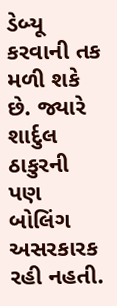ડેબ્યૂ કરવાની તક મળી શકે છે. જ્યારે શાર્દુલ ઠાકુરની પણ બોલિંગ અસરકારક રહી નહતી.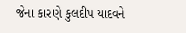જેના કારણે કુલદીપ યાદવને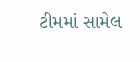ટીમમાં સામેલ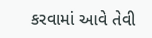કરવામાં આવે તેવી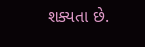શક્યતા છે.